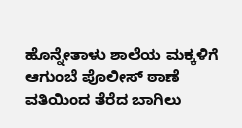ಹೊನ್ನೇತಾಳು ಶಾಲೆಯ ಮಕ್ಕಳಿಗೆ ಆಗುಂಬೆ ಪೊಲೀಸ್ ಠಾಣೆ ವತಿಯಿಂದ ತೆರೆದ ಬಾಗಿಲು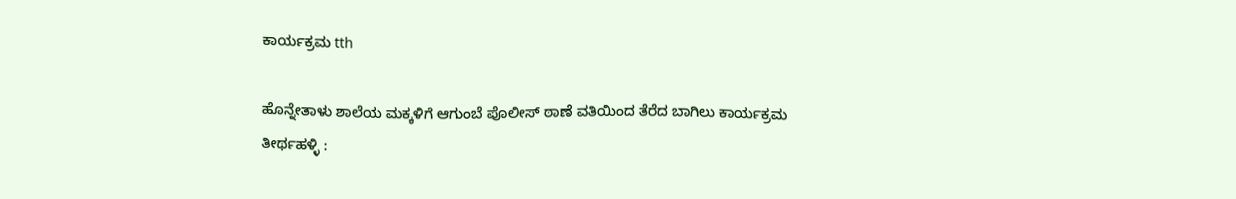ಕಾರ್ಯಕ್ರಮ tth

ಹೊನ್ನೇತಾಳು ಶಾಲೆಯ ಮಕ್ಕಳಿಗೆ ಆಗುಂಬೆ ಪೊಲೀಸ್ ಠಾಣೆ ವತಿಯಿಂದ ತೆರೆದ ಬಾಗಿಲು ಕಾರ್ಯಕ್ರಮ
ತೀರ್ಥಹಳ್ಳಿ :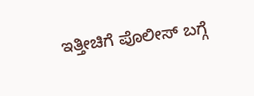ಇತ್ತೀಚಿಗೆ ಪೊಲೀಸ್ ಬಗ್ಗೆ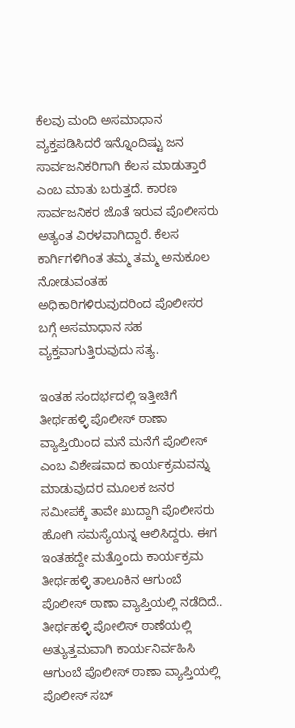ಕೆಲವು ಮಂದಿ ಅಸಮಾಧಾನ ವ್ಯಕ್ತಪಡಿಸಿದರೆ ಇನ್ನೊಂದಿಷ್ಟು ಜನ ಸಾರ್ವಜನಿಕರಿಗಾಗಿ ಕೆಲಸ ಮಾಡುತ್ತಾರೆ ಎಂಬ ಮಾತು ಬರುತ್ತದೆ. ಕಾರಣ ಸಾರ್ವಜನಿಕರ ಜೊತೆ ಇರುವ ಪೊಲೀಸರು ಅತ್ಯಂತ ವಿರಳವಾಗಿದ್ದಾರೆ. ಕೆಲಸ ಕಾರ್ಗಿಗಳಿಗಿಂತ ತಮ್ಮ ತಮ್ಮ ಅನುಕೂಲ ನೋಡುವಂತಹ ಅಧಿಕಾರಿಗಳಿರುವುದರಿಂದ ಪೊಲೀಸರ ಬಗ್ಗೆ ಅಸಮಾಧಾನ ಸಹ ವ್ಯಕ್ತವಾಗುತ್ತಿರುವುದು ಸತ್ಯ.

ಇಂತಹ ಸಂದರ್ಭದಲ್ಲಿ ಇತ್ತೀಚಿಗೆ ತೀರ್ಥಹಳ್ಳಿ ಪೊಲೀಸ್ ಠಾಣಾ ವ್ಯಾಪ್ತಿಯಿಂದ ಮನೆ ಮನೆಗೆ ಪೊಲೀಸ್ ಎಂಬ ವಿಶೇಷವಾದ ಕಾರ್ಯಕ್ರಮವನ್ನು ಮಾಡುವುದರ ಮೂಲಕ ಜನರ ಸಮೀಪಕ್ಕೆ ತಾವೇ ಖುದ್ದಾಗಿ ಪೊಲೀಸರು ಹೋಗಿ ಸಮಸ್ಯೆಯನ್ನ ಆಲಿಸಿದ್ದರು. ಈಗ ಇಂತಹದ್ದೇ ಮತ್ತೊಂದು ಕಾರ್ಯಕ್ರಮ ತೀರ್ಥಹಳ್ಳಿ ತಾಲೂಕಿನ ಆಗುಂಬೆ ಪೊಲೀಸ್ ಠಾಣಾ ವ್ಯಾಪ್ತಿಯಲ್ಲಿ ನಡೆದಿದೆ.. ತೀರ್ಥಹಳ್ಳಿ ಪೋಲಿಸ್ ಠಾಣೆಯಲ್ಲಿ ಅತ್ಯುತ್ತಮವಾಗಿ ಕಾರ್ಯನಿರ್ವಹಿಸಿ ಆಗುಂಬೆ ಪೊಲೀಸ್ ಠಾಣಾ ವ್ಯಾಪ್ತಿಯಲ್ಲಿ ಪೊಲೀಸ್ ಸಬ್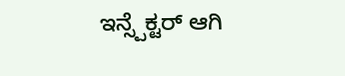ಇನ್ಸ್ಪೆಕ್ಟರ್ ಆಗಿ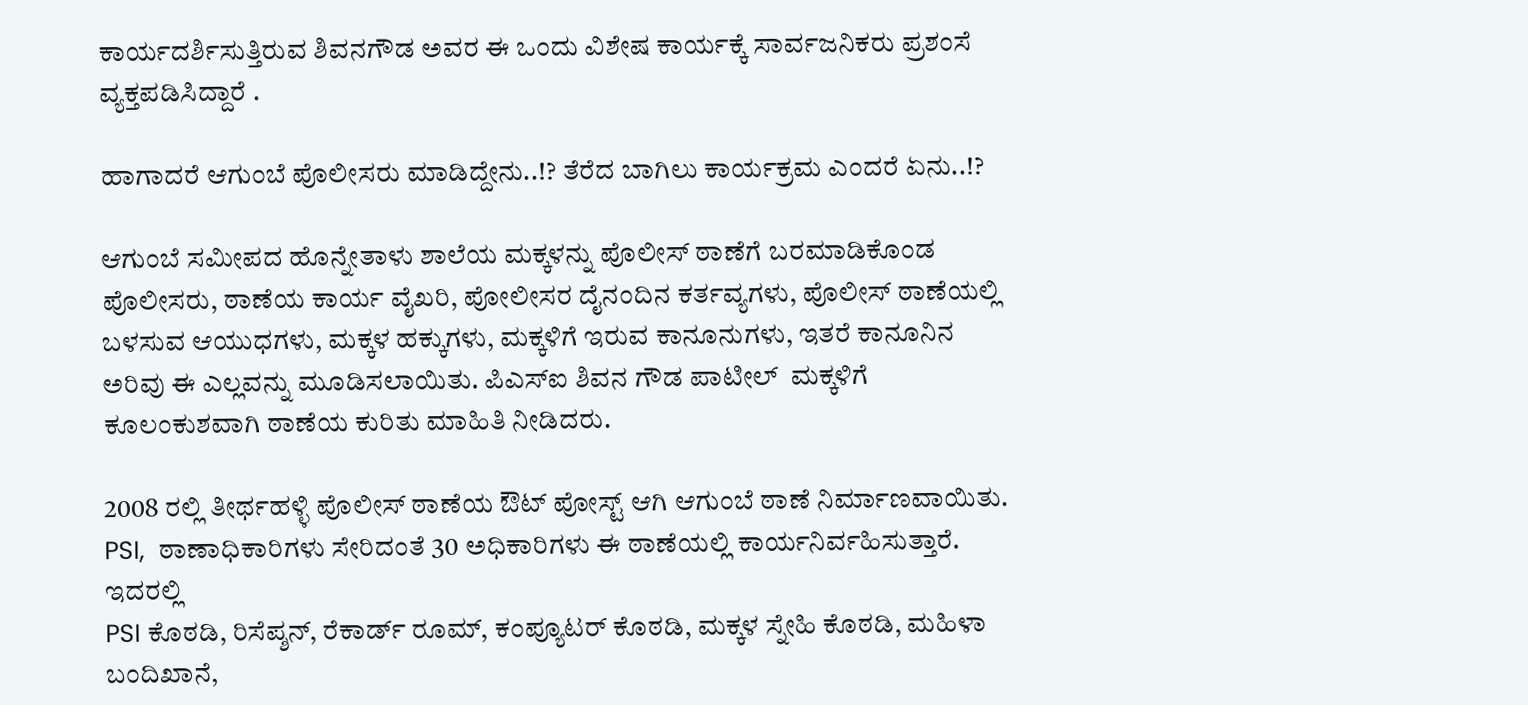ಕಾರ್ಯದರ್ಶಿಸುತ್ತಿರುವ ಶಿವನಗೌಡ ಅವರ ಈ ಒಂದು ವಿಶೇಷ ಕಾರ್ಯಕ್ಕೆ ಸಾರ್ವಜನಿಕರು ಪ್ರಶಂಸೆ ವ್ಯಕ್ತಪಡಿಸಿದ್ದಾರೆ .

ಹಾಗಾದರೆ ಆಗುಂಬೆ ಪೊಲೀಸರು ಮಾಡಿದ್ದೇನು..!? ತೆರೆದ ಬಾಗಿಲು ಕಾರ್ಯಕ್ರಮ ಎಂದರೆ ಏನು..!?

ಆಗುಂಬೆ ಸಮೀಪದ ಹೊನ್ನೇತಾಳು ಶಾಲೆಯ ಮಕ್ಕಳನ್ನು ಪೊಲೀಸ್ ಠಾಣೆಗೆ ಬರಮಾಡಿಕೊಂಡ ಪೊಲೀಸರು, ಠಾಣೆಯ ಕಾರ್ಯ ವೈಖರಿ, ಪೋಲೀಸರ ದೈನಂದಿನ ಕರ್ತವ್ಯಗಳು, ಪೊಲೀಸ್ ಠಾಣೆಯಲ್ಲಿ ಬಳಸುವ ಆಯುಧಗಳು, ಮಕ್ಕಳ ಹಕ್ಕುಗಳು, ಮಕ್ಕಳಿಗೆ ಇರುವ ಕಾನೂನುಗಳು, ಇತರೆ ಕಾನೂನಿನ ಅರಿವು ಈ ಎಲ್ಲವನ್ನು ಮೂಡಿಸಲಾಯಿತು. ಪಿಎಸ್ಐ ಶಿವನ ಗೌಡ ಪಾಟೀಲ್  ಮಕ್ಕಳಿಗೆ ಕೂಲಂಕುಶವಾಗಿ ಠಾಣೆಯ ಕುರಿತು ಮಾಹಿತಿ ನೀಡಿದರು.

2008 ರಲ್ಲಿ ತೀರ್ಥಹಳ್ಳಿ ಪೊಲೀಸ್ ಠಾಣೆಯ ಔಟ್ ಪೋಸ್ಟ್ ಆಗಿ ಆಗುಂಬೆ ಠಾಣೆ ನಿರ್ಮಾಣವಾಯಿತು. PSI,  ಠಾಣಾಧಿಕಾರಿಗಳು ಸೇರಿದಂತೆ 30 ಅಧಿಕಾರಿಗಳು ಈ ಠಾಣೆಯಲ್ಲಿ ಕಾರ್ಯನಿರ್ವಹಿಸುತ್ತಾರೆ. ಇದರಲ್ಲಿ
PSI ಕೊಠಡಿ, ರಿಸೆಪ್ಶನ್, ರೆಕಾರ್ಡ್ ರೂಮ್, ಕಂಪ್ಯೂಟರ್ ಕೊಠಡಿ, ಮಕ್ಕಳ ಸ್ನೇಹಿ ಕೊಠಡಿ, ಮಹಿಳಾ ಬಂದಿಖಾನೆ,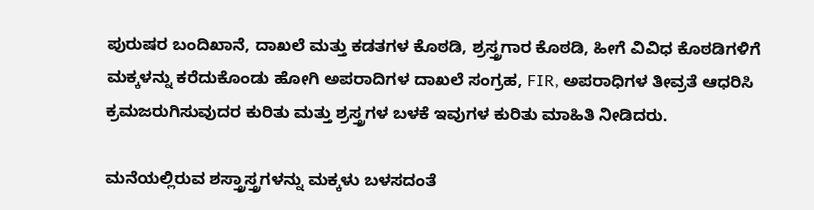ಪುರುಷರ ಬಂದಿಖಾನೆ, ದಾಖಲೆ ಮತ್ತು ಕಡತಗಳ ಕೊಠಡಿ, ಶ್ರಸ್ತ್ರಗಾರ ಕೊಠಡಿ, ಹೀಗೆ ವಿವಿಧ ಕೊಠಡಿಗಳಿಗೆ ಮಕ್ಕಳನ್ನು ಕರೆದುಕೊಂಡು ಹೋಗಿ ಅಪರಾದಿಗಳ ದಾಖಲೆ ಸಂಗ್ರಹ, FIR, ಅಪರಾಧಿಗಳ ತೀವ್ರತೆ ಆಧರಿಸಿ ಕ್ರಮಜರುಗಿಸುವುದರ ಕುರಿತು ಮತ್ತು ಶ್ರಸ್ತ್ರಗಳ ಬಳಕೆ ಇವುಗಳ ಕುರಿತು ಮಾಹಿತಿ ನೀಡಿದರು.

ಮನೆಯಲ್ಲಿರುವ ಶಸ್ತ್ರಾಸ್ತ್ರಗಳನ್ನು ಮಕ್ಕಳು ಬಳಸದಂತೆ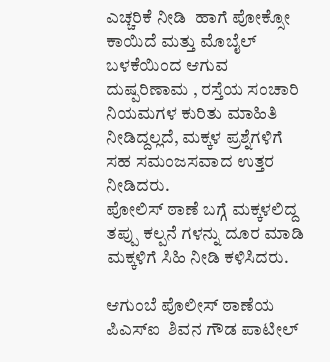ಎಚ್ಚರಿಕೆ ನೀಡಿ  ಹಾಗೆ ಪೋಕ್ಸೋ ಕಾಯಿದೆ ಮತ್ತು ಮೊಬೈಲ್ ಬಳಕೆಯಿಂದ ಆಗುವ ದುಷ್ಪರಿಣಾಮ , ರಸ್ತೆಯ ಸಂಚಾರಿ ನಿಯಮಗಳ ಕುರಿತು ಮಾಹಿತಿ ನೀಡಿದ್ದಲ್ಲದೆ, ಮಕ್ಕಳ ಪ್ರಶ್ನೆಗಳಿಗೆ ಸಹ ಸಮಂಜಸವಾದ ಉತ್ತರ ನೀಡಿದರು.
ಪೋಲಿಸ್ ಠಾಣೆ ಬಗ್ಗೆ ಮಕ್ಕಳಲಿದ್ದ ತಪ್ಪು ಕಲ್ಪನೆ ಗಳನ್ನು ದೂರ ಮಾಡಿ  ಮಕ್ಕಳಿಗೆ ಸಿಹಿ ನೀಡಿ ಕಳಿಸಿದರು.

ಆಗುಂಬೆ ಪೊಲೀಸ್ ಠಾಣೆಯ ಪಿಎಸ್ಐ  ಶಿವನ ಗೌಡ ಪಾಟೀಲ್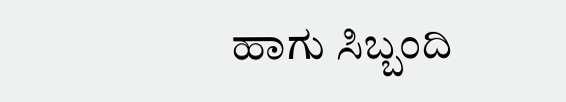ಹಾಗು ಸಿಬ್ಬಂದಿ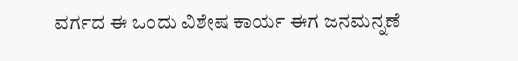ವರ್ಗದ ಈ ಒಂದು ವಿಶೇಷ ಕಾರ್ಯ ಈಗ ಜನಮನ್ನಣೆ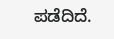ಪಡೆದಿದೆ.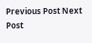Previous Post Next Post